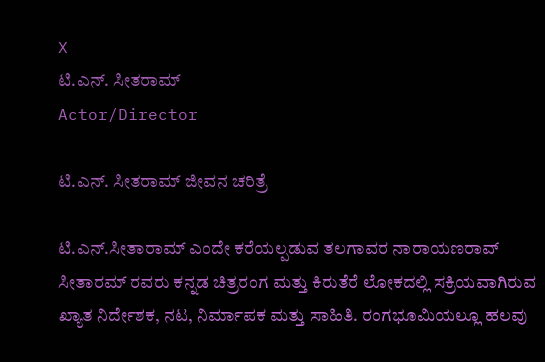X
ಟಿ.ಎನ್. ಸೀತರಾಮ್
Actor/Director

ಟಿ.ಎನ್. ಸೀತರಾಮ್ ಜೀವನ ಚರಿತ್ರೆ

ಟಿ.ಎನ್.ಸೀತಾರಾಮ್ ಎಂದೇ ಕರೆಯಲ್ಪಡುವ ತಲಗಾವರ ನಾರಾಯಣರಾವ್ ಸೀತಾರಮ್ ರವರು ಕನ್ನಡ ಚಿತ್ರರಂಗ ಮತ್ತು ಕಿರುತೆರೆ ಲೋಕದಲ್ಲಿ ಸಕ್ರಿಯವಾಗಿರುವ ಖ್ಯಾತ ನಿರ್ದೇಶಕ, ನಟ, ನಿರ್ಮಾಪಕ ಮತ್ತು ಸಾಹಿತಿ. ರಂಗಭೂಮಿಯಲ್ಲೂ ಹಲವು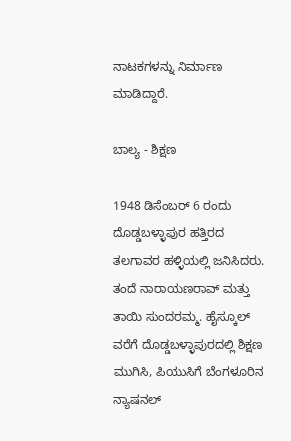ನಾಟಕಗಳನ್ನು ನಿರ್ಮಾಣ ಮಾಡಿದ್ದಾರೆ.

ಬಾಲ್ಯ - ಶಿಕ್ಷಣ

1948 ಡಿಸೆಂಬರ್ 6 ರಂದು ದೊಡ್ಡಬಳ್ಳಾಪುರ ಹತ್ತಿರದ ತಲಗಾವರ ಹಳ್ಳಿಯಲ್ಲಿ ಜನಿಸಿದರು. ತಂದೆ ನಾರಾಯಣರಾವ್ ಮತ್ತು ತಾಯಿ ಸುಂದರಮ್ಮ. ಹೈಸ್ಕೂಲ್ ವರೆಗೆ ದೊಡ್ಡಬಳ್ಳಾಪುರದಲ್ಲಿ ಶಿಕ್ಷಣ ಮುಗಿಸಿ, ಪಿಯುಸಿಗೆ ಬೆಂಗಳೂರಿನ ನ್ಯಾಷನಲ್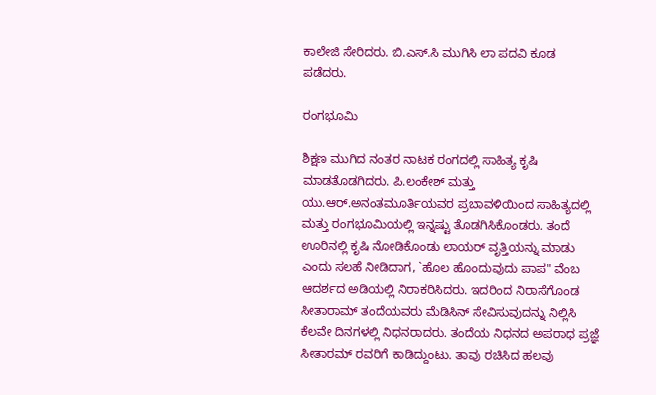ಕಾಲೇಜಿ ಸೇರಿದರು. ಬಿ.ಎಸ್.ಸಿ ಮುಗಿಸಿ ಲಾ ಪದವಿ ಕೂಡ ಪಡೆದರು.

ರಂಗಭೂಮಿ

ಶಿಕ್ಷಣ ಮುಗಿದ ನಂತರ ನಾಟಕ ರಂಗದಲ್ಲಿ ಸಾಹಿತ್ಯ ಕೃಷಿ ಮಾಡತೊಡಗಿದರು. ಪಿ.ಲಂಕೇಶ್ ಮತ್ತು ಯು.ಆರ್.ಅನಂತಮೂರ್ತಿಯವರ ಪ್ರಬಾವಳಿಯಿಂದ ಸಾಹಿತ್ಯದಲ್ಲಿ ಮತ್ತು ರಂಗಭೂಮಿಯಲ್ಲಿ ಇನ್ನಷ್ಟು ತೊಡಗಿಸಿಕೊಂಡರು. ತಂದೆ ಊರಿನಲ್ಲಿ ಕೃಷಿ ನೋಡಿಕೊಂಡು ಲಾಯರ್ ವೃತ್ತಿಯನ್ನು ಮಾಡು ಎಂದು ಸಲಹೆ ನೀಡಿದಾಗ, `ಹೊಲ ಹೊಂದುವುದು ಪಾಪ" ವೆಂಬ ಆದರ್ಶದ ಅಡಿಯಲ್ಲಿ ನಿರಾಕರಿಸಿದರು. ಇದರಿಂದ ನಿರಾಸೆಗೊಂಡ ಸೀತಾರಾಮ್ ತಂದೆಯವರು ಮೆಡಿಸಿನ್ ಸೇವಿಸುವುದನ್ನು ನಿಲ್ಲಿಸಿ ಕೆಲವೇ ದಿನಗಳಲ್ಲಿ ನಿಧನರಾದರು. ತಂದೆಯ ನಿಧನದ ಅಪರಾಧ ಪ್ರಜ್ಞೆ ಸೀತಾರಮ್ ರವರಿಗೆ ಕಾಡಿದ್ದುಂಟು. ತಾವು ರಚಿಸಿದ ಹಲವು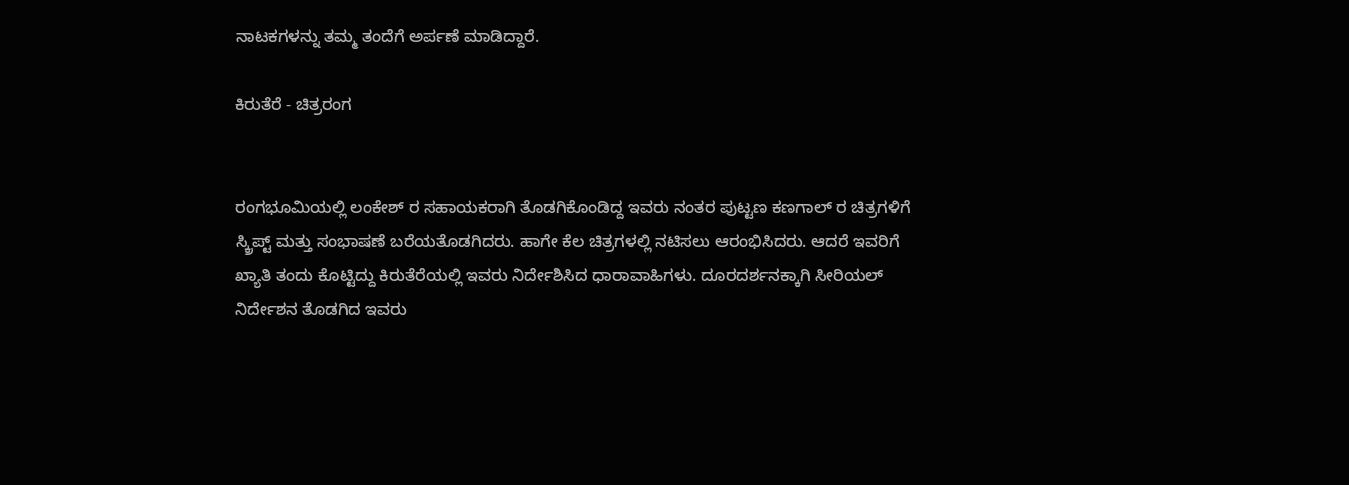ನಾಟಕಗಳನ್ನು ತಮ್ಮ ತಂದೆಗೆ ಅರ್ಪಣೆ ಮಾಡಿದ್ದಾರೆ.

ಕಿರುತೆರೆ - ಚಿತ್ರರಂಗ


ರಂಗಭೂಮಿಯಲ್ಲಿ ಲಂಕೇಶ್ ರ ಸಹಾಯಕರಾಗಿ ತೊಡಗಿಕೊಂಡಿದ್ದ ಇವರು ನಂತರ ಪುಟ್ಟಣ ಕಣಗಾಲ್ ರ ಚಿತ್ರಗಳಿಗೆ ಸ್ಕ್ರಿಪ್ಟ್ ಮತ್ತು ಸಂಭಾಷಣೆ ಬರೆಯತೊಡಗಿದರು. ಹಾಗೇ ಕೆಲ ಚಿತ್ರಗಳಲ್ಲಿ ನಟಿಸಲು ಆರಂಭಿಸಿದರು. ಆದರೆ ಇವರಿಗೆ ಖ್ಯಾತಿ ತಂದು ಕೊಟ್ಟಿದ್ದು ಕಿರುತೆರೆಯಲ್ಲಿ ಇವರು ನಿರ್ದೇಶಿಸಿದ ಧಾರಾವಾಹಿಗಳು. ದೂರದರ್ಶನಕ್ಕಾಗಿ ಸೀರಿಯಲ್ ನಿರ್ದೇಶನ ತೊಡಗಿದ ಇವರು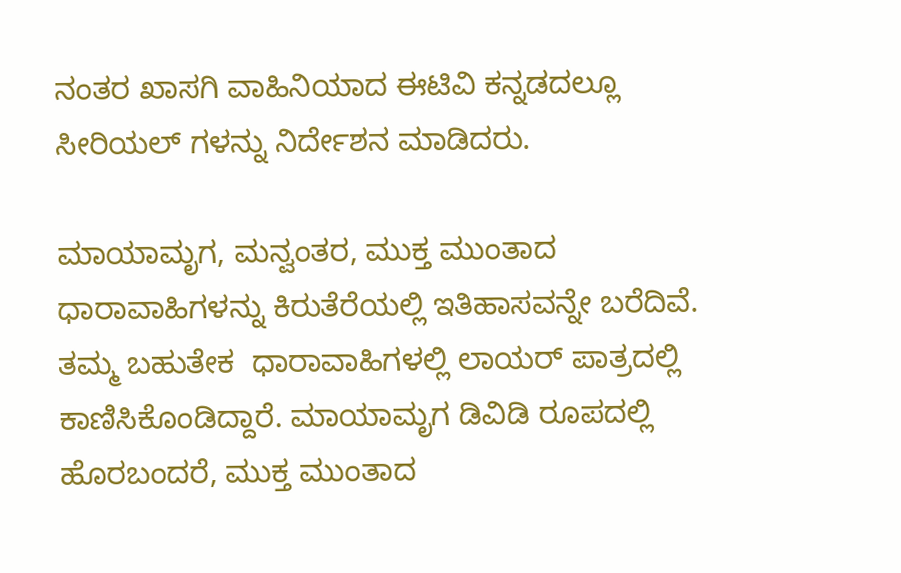ನಂತರ ಖಾಸಗಿ ವಾಹಿನಿಯಾದ ಈಟಿವಿ ಕನ್ನಡದಲ್ಲೂ ಸೀರಿಯಲ್ ಗಳನ್ನು ನಿರ್ದೇಶನ ಮಾಡಿದರು.

ಮಾಯಾಮೃಗ, ಮನ್ವಂತರ, ಮುಕ್ತ ಮುಂತಾದ ಧಾರಾವಾಹಿಗಳನ್ನು ಕಿರುತೆರೆಯಲ್ಲಿ ಇತಿಹಾಸವನ್ನೇ ಬರೆದಿವೆ. ತಮ್ಮ ಬಹುತೇಕ  ಧಾರಾವಾಹಿಗಳಲ್ಲಿ ಲಾಯರ್ ಪಾತ್ರದಲ್ಲಿ ಕಾಣಿಸಿಕೊಂಡಿದ್ದಾರೆ. ಮಾಯಾಮೃಗ ಡಿವಿಡಿ ರೂಪದಲ್ಲಿ ಹೊರಬಂದರೆ, ಮುಕ್ತ ಮುಂತಾದ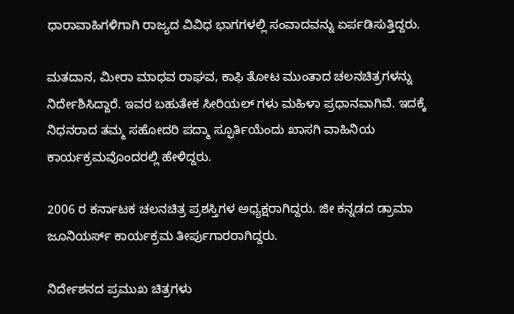ಧಾರಾವಾಹಿಗಳಿಗಾಗಿ ರಾಜ್ಯದ ವಿವಿಧ ಭಾಗಗಳಲ್ಲಿ ಸಂವಾದವನ್ನು ಏರ್ಪಡಿಸುತ್ತಿದ್ದರು.

ಮತದಾನ, ಮೀರಾ ಮಾಧವ ರಾಘವ, ಕಾಫಿ ತೋಟ ಮುಂತಾದ ಚಲನಚಿತ್ರಗಳನ್ನು ನಿರ್ದೇಶಿಸಿದ್ದಾರೆ. ಇವರ ಬಹುತೇಕ ಸೀರಿಯಲ್ ಗಳು ಮಹಿಳಾ ಪ್ರಧಾನವಾಗಿವೆ. ಇದಕ್ಕೆ ನಿಧನರಾದ ತಮ್ಮ ಸಹೋದರಿ ಪದ್ಮಾ ಸ್ಫೂರ್ತಿಯೆಂದು ಖಾಸಗಿ ವಾಹಿನಿಯ ಕಾರ್ಯಕ್ರಮವೊಂದರಲ್ಲಿ ಹೇಳಿದ್ದರು.

2006 ರ ಕರ್ನಾಟಕ ಚಲನಚಿತ್ರ ಪ್ರಶಸ್ತಿಗಳ ಅಧ್ಯಕ್ಷರಾಗಿದ್ದರು. ಜೀ ಕನ್ನಡದ ಡ್ರಾಮಾ ಜೂನಿಯರ್ಸ್ ಕಾರ್ಯಕ್ರಮ ತೀರ್ಪುಗಾರರಾಗಿದ್ದರು.

ನಿರ್ದೇಶನದ ಪ್ರಮುಖ ಚಿತ್ರಗಳು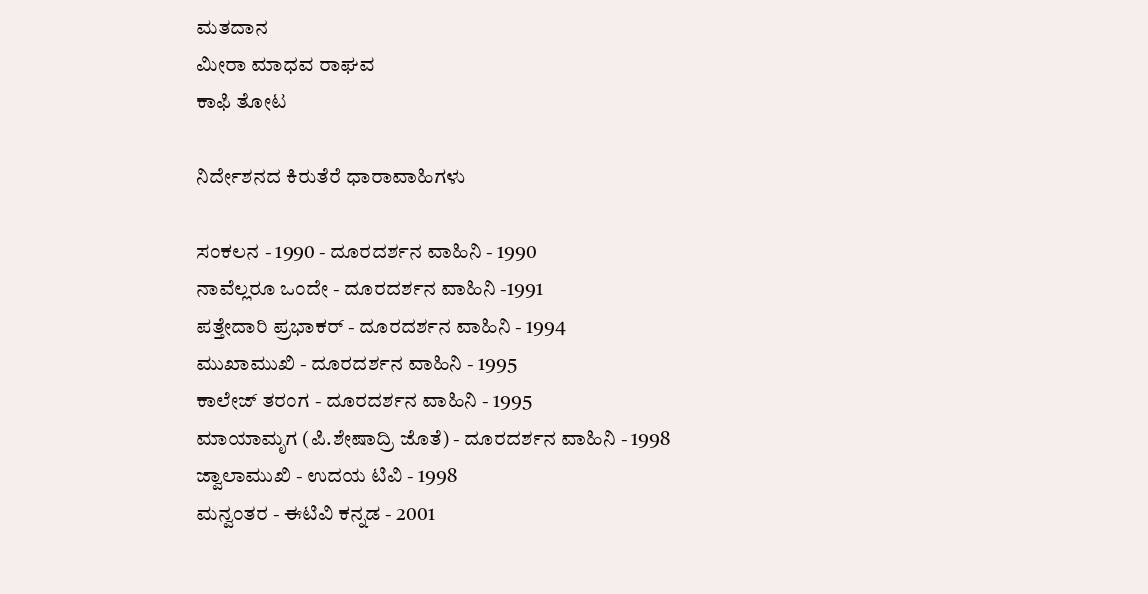ಮತದಾನ
ಮೀರಾ ಮಾಧವ ರಾಘವ
ಕಾಫಿ ತೋಟ

ನಿರ್ದೇಶನದ ಕಿರುತೆರೆ ಧಾರಾವಾಹಿಗಳು

ಸಂಕಲನ - 1990 - ದೂರದರ್ಶನ ವಾಹಿನಿ - 1990
ನಾವೆಲ್ಲರೂ ಒಂದೇ - ದೂರದರ್ಶನ ವಾಹಿನಿ -1991
ಪತ್ತೇದಾರಿ ಪ್ರಭಾಕರ್ - ದೂರದರ್ಶನ ವಾಹಿನಿ - 1994
ಮುಖಾಮುಖಿ - ದೂರದರ್ಶನ ವಾಹಿನಿ - 1995
ಕಾಲೇಜ್ ತರಂಗ - ದೂರದರ್ಶನ ವಾಹಿನಿ - 1995
ಮಾಯಾಮೃಗ (ಪಿ.ಶೇಷಾದ್ರಿ ಜೊತೆ) - ದೂರದರ್ಶನ ವಾಹಿನಿ - 1998
ಜ್ವಾಲಾಮುಖಿ - ಉದಯ ಟಿವಿ - 1998
ಮನ್ವಂತರ - ಈಟಿವಿ ಕನ್ನಡ - 2001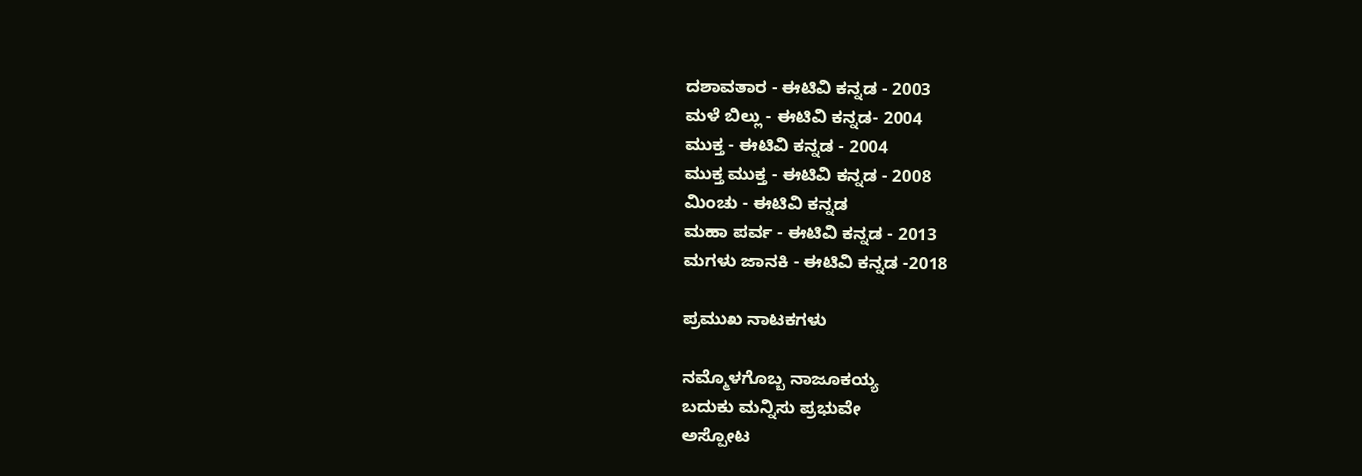ದಶಾವತಾರ - ಈಟಿವಿ ಕನ್ನಡ - 2003
ಮಳೆ ಬಿಲ್ಲು - ಈಟಿವಿ ಕನ್ನಡ- 2004
ಮುಕ್ತ - ಈಟಿವಿ ಕನ್ನಡ - 2004
ಮುಕ್ತ ಮುಕ್ತ - ಈಟಿವಿ ಕನ್ನಡ - 2008
ಮಿಂಚು - ಈಟಿವಿ ಕನ್ನಡ
ಮಹಾ ಪರ್ವ - ಈಟಿವಿ ಕನ್ನಡ - 2013
ಮಗಳು ಜಾನಕಿ - ಈಟಿವಿ ಕನ್ನಡ -2018

ಪ್ರಮುಖ ನಾಟಕಗಳು

ನಮ್ಮೊಳಗೊಬ್ಬ ನಾಜೂಕಯ್ಯ
ಬದುಕು ಮನ್ನಿಸು ಪ್ರಭುವೇ
ಅಸ್ಪೋಟ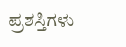ಪ್ರಶಸ್ತಿಗಳು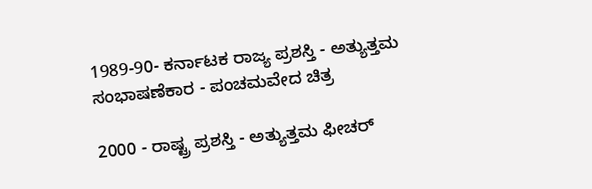1989-90- ಕರ್ನಾಟಕ ರಾಜ್ಯ ಪ್ರಶಸ್ತಿ - ಅತ್ಯುತ್ತಮ ಸಂಭಾಷಣೆಕಾರ - ಪಂಚಮವೇದ ಚಿತ್ರ

2000 - ರಾಷ್ಟ್ರ ಪ್ರಶಸ್ತಿ - ಅತ್ಯುತ್ತಮ ಫೀಚರ್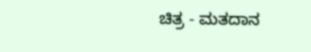ಚಿತ್ರ - ಮತದಾನ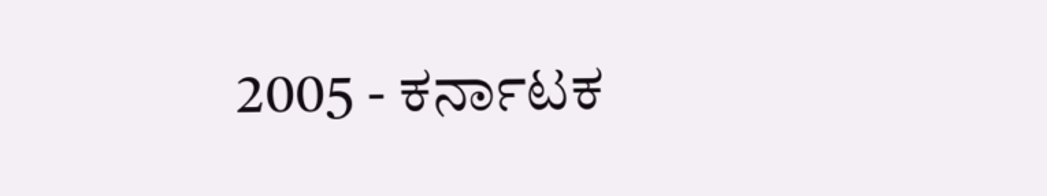2005 - ಕರ್ನಾಟಕ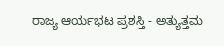ರಾಜ್ಯ ಆರ್ಯಭಟ ಪ್ರಶಸ್ತಿ - ಅತ್ಯುತ್ತಮ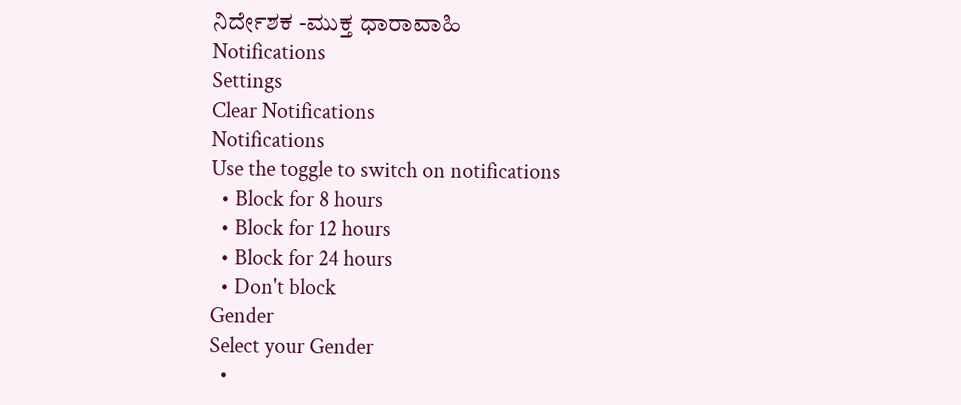ನಿರ್ದೇಶಕ -ಮುಕ್ತ ಧಾರಾವಾಹಿ
Notifications
Settings
Clear Notifications
Notifications
Use the toggle to switch on notifications
  • Block for 8 hours
  • Block for 12 hours
  • Block for 24 hours
  • Don't block
Gender
Select your Gender
  •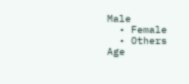Male
  • Female
  • Others
Age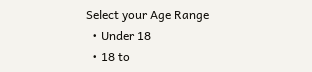Select your Age Range
  • Under 18
  • 18 to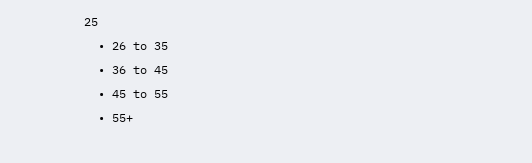25
  • 26 to 35
  • 36 to 45
  • 45 to 55
  • 55+